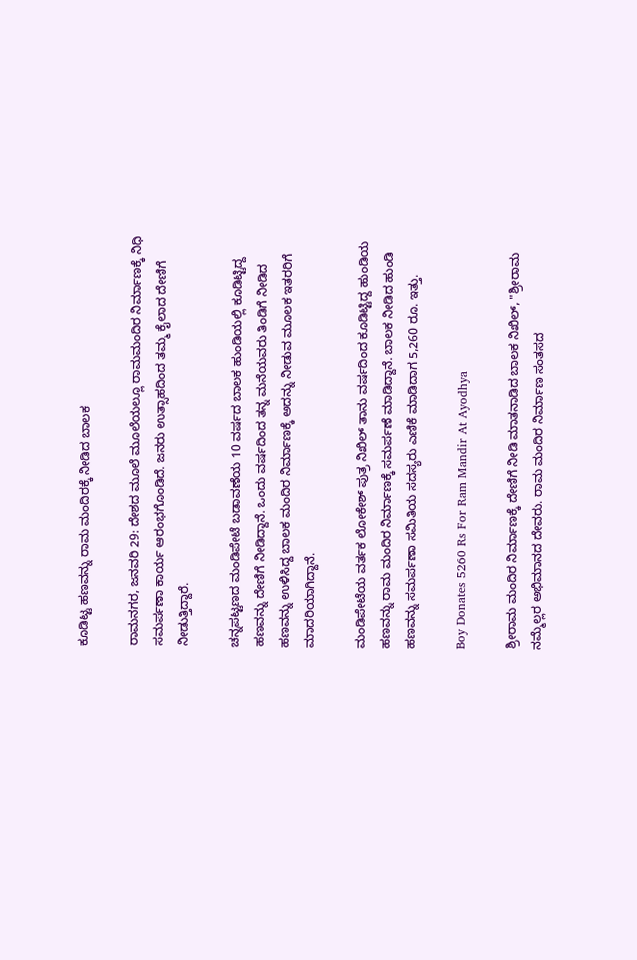ಕೂಡಿಟ್ಟ ಹಣವನ್ನು ರಾಮ ಮಂದಿರಕ್ಕೆ ನೀಡಿದ ಬಾಲಕ

ರಾಮನಗರ, ಜನವರಿ 29: ದೇಶದ ಮೂಲೆ ಮೂಲೆಯಲ್ಲೂ ರಾಮಮಂದಿರ ನಿರ್ಮಾಣಕ್ಕೆ ನಿಧಿ ಸಮರ್ಪಣಾ ಕಾರ್ಯ ಆರಂಭಗೊಂಡಿದೆ. ಜನರು ಉತ್ಸಾಹದಿಂದ ತಮ್ಮ ಕೈಲಾದ ದೇಣಿಗೆ ನೀಡುತ್ತಿದ್ದಾರೆ.

ಚನ್ನಪಟ್ಟಣದ ಮಂಡಿಪೇಟೆ ಬಡಾವಣೆಯ 10 ವರ್ಷದ ಬಾಲಕ ಹುಂಡಿಯಲ್ಲಿ ಕೂಡಿಟ್ಟಿದ್ದ ಹಣವನ್ನು ದೇಣಿಗೆ ನೀಡಿದ್ದಾನೆ. ಒಂದು ವರ್ಷದಿಂದ ತನ್ನ ಮನೆಯವರು ತಿಂಡಿಗೆ ನೀಡಿದ ಹಣವನ್ನು ಉಳಿಸಿದ್ದ ಬಾಲಕ ಮಂದಿರ ನಿರ್ಮಾಣಕ್ಕೆ ಅದನ್ನು ನೀಡುವ ಮೂಲಕ ಇತರರಿಗೆ ಮಾದರಿಯಾಗಿದ್ದಾನೆ.

ಮಂಡಿಪೇಟೆಯ ವರ್ತಕ ಲೋಕೇಶ್ ಪುತ್ರ ನಿಖಿಲ್ ತಾನು ವರ್ಷದಿಂದ ಕೂಡಿಟ್ಟಿದ್ದ ಹುಂಡಿಯ ಹಣವನ್ನು ರಾಮ ಮಂದಿರ ನಿರ್ಮಾಣಕ್ಕೆ ಸಮರ್ಪಣೆ ಮಾಡಿದ್ದಾನೆ. ಬಾಲಕ ನೀಡಿದ ಹುಂಡಿ ಹಣವನ್ನು ಸಮರ್ಪಣಾ ಸಮಿತಿಯ ಸದಸ್ಯರು ಎಣಿಕೆ ಮಾಡಿದಾಗ 5,260 ರೂ. ಇತ್ತು.

Boy Donates 5260 Rs For Ram Mandir At Ayodhya

ಶ್ರೀರಾಮ ಮಂದಿರ ನಿರ್ಮಾಣಕ್ಕೆ ದೇಣಿಗೆ ನೀಡಿ ಮಾತನಾಡಿದ ಬಾಲಕ ನಿಖಿಲ್, "ಶ್ರೀರಾಮ ನಮ್ಮೆಲ್ಲರ ಅಭಿಮಾನದ ದೇವರು. ರಾಮ ಮಂದಿರ ನಿರ್ಮಾಣ ಸಂತಸದ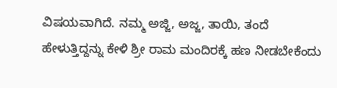ವಿಷಯವಾಗಿದೆ. ನಮ್ಮ ಅಜ್ಜಿ, ಅಜ್ಜ, ತಾಯಿ, ತಂದೆ ಹೇಳುತ್ತಿದ್ದನ್ನು ಕೇಳಿ ಶ್ರೀ ರಾಮ ಮಂದಿರಕ್ಕೆ ಹಣ ನೀಡಬೇಕೆಂದು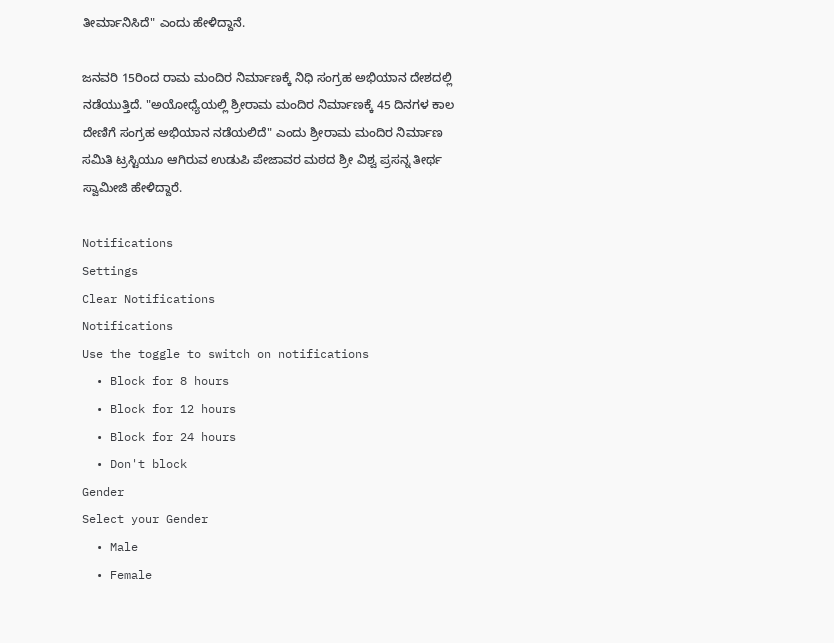ತೀರ್ಮಾನಿಸಿದೆ" ಎಂದು ಹೇಳಿದ್ದಾನೆ.

ಜನವರಿ 15ರಿಂದ ರಾಮ ಮಂದಿರ ನಿರ್ಮಾಣಕ್ಕೆ ನಿಧಿ ಸಂಗ್ರಹ ಅಭಿಯಾನ ದೇಶದಲ್ಲಿ ನಡೆಯುತ್ತಿದೆ. "ಅಯೋಧ್ಯೆಯಲ್ಲಿ ಶ್ರೀರಾಮ ಮಂದಿರ ನಿರ್ಮಾಣಕ್ಕೆ 45 ದಿನಗಳ ಕಾಲ ದೇಣಿಗೆ ಸಂಗ್ರಹ ಅಭಿಯಾನ ನಡೆಯಲಿದೆ" ಎಂದು ಶ್ರೀರಾಮ ಮಂದಿರ ನಿರ್ಮಾಣ ಸಮಿತಿ ಟ್ರಸ್ಟಿಯೂ ಆಗಿರುವ ಉಡುಪಿ ಪೇಜಾವರ ಮಠದ ಶ್ರೀ ವಿಶ್ವ ಪ್ರಸನ್ನ ತೀರ್ಥ ಸ್ವಾಮೀಜಿ ಹೇಳಿದ್ದಾರೆ.

Notifications
Settings
Clear Notifications
Notifications
Use the toggle to switch on notifications
  • Block for 8 hours
  • Block for 12 hours
  • Block for 24 hours
  • Don't block
Gender
Select your Gender
  • Male
  • Female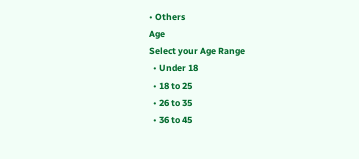• Others
Age
Select your Age Range
  • Under 18
  • 18 to 25
  • 26 to 35
  • 36 to 45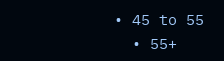• 45 to 55
  • 55+